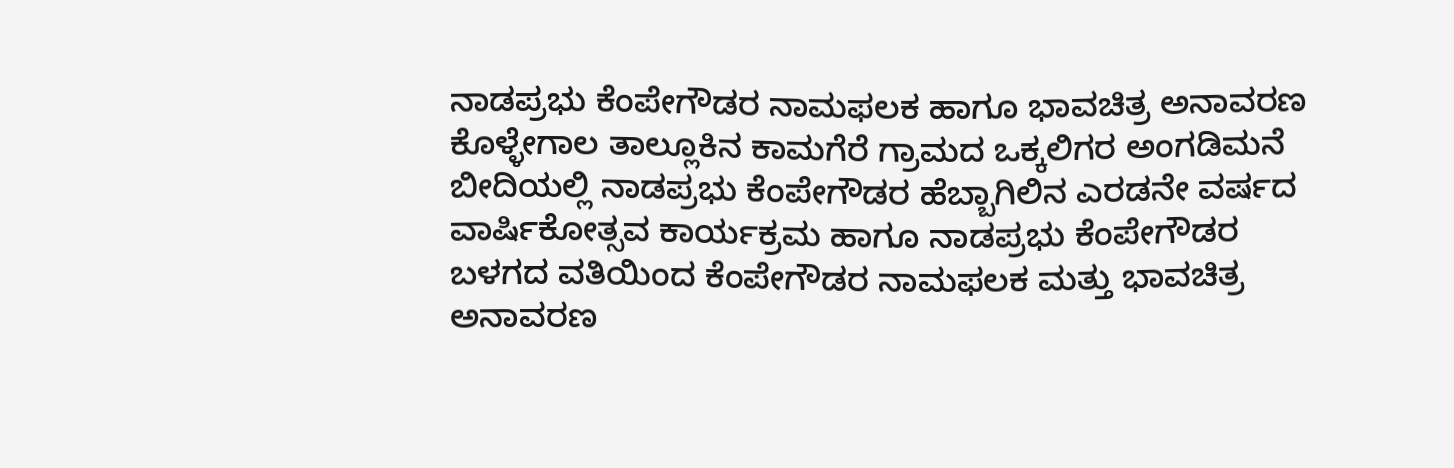ನಾಡಪ್ರಭು ಕೆಂಪೇಗೌಡರ ನಾಮಫಲಕ ಹಾಗೂ ಭಾವಚಿತ್ರ ಅನಾವರಣ
ಕೊಳ್ಳೇಗಾಲ ತಾಲ್ಲೂಕಿನ ಕಾಮಗೆರೆ ಗ್ರಾಮದ ಒಕ್ಕಲಿಗರ ಅಂಗಡಿಮನೆ ಬೀದಿಯಲ್ಲಿ ನಾಡಪ್ರಭು ಕೆಂಪೇಗೌಡರ ಹೆಬ್ಬಾಗಿಲಿನ ಎರಡನೇ ವರ್ಷದ ವಾರ್ಷಿಕೋತ್ಸವ ಕಾರ್ಯಕ್ರಮ ಹಾಗೂ ನಾಡಪ್ರಭು ಕೆಂಪೇಗೌಡರ ಬಳಗದ ವತಿಯಿಂದ ಕೆಂಪೇಗೌಡರ ನಾಮಫಲಕ ಮತ್ತು ಭಾವಚಿತ್ರ ಅನಾವರಣ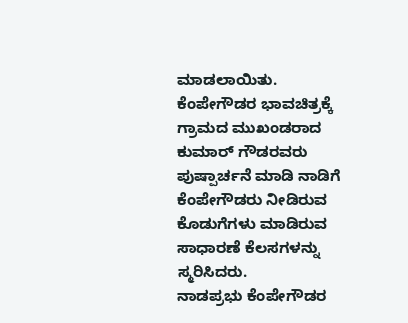ಮಾಡಲಾಯಿತು.
ಕೆಂಪೇಗೌಡರ ಭಾವಚಿತ್ರಕ್ಕೆ ಗ್ರಾಮದ ಮುಖಂಡರಾದ ಕುಮಾರ್ ಗೌಡರವರು ಪುಷ್ಪಾರ್ಚನೆ ಮಾಡಿ ನಾಡಿಗೆ ಕೆಂಪೇಗೌಡರು ನೀಡಿರುವ ಕೊಡುಗೆಗಳು ಮಾಡಿರುವ ಸಾಧಾರಣೆ ಕೆಲಸಗಳನ್ನು ಸ್ಮರಿಸಿದರು.
ನಾಡಪ್ರಭು ಕೆಂಪೇಗೌಡರ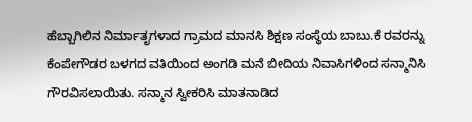ಹೆಬ್ಬಾಗಿಲಿನ ನಿರ್ಮಾತೃಗಳಾದ ಗ್ರಾಮದ ಮಾನಸಿ ಶಿಕ್ಷಣ ಸಂಸ್ಥೆಯ ಬಾಬು.ಕೆ ರವರನ್ನು ಕೆಂಪೇಗೌಡರ ಬಳಗದ ವತಿಯಿಂದ ಅಂಗಡಿ ಮನೆ ಬೀದಿಯ ನಿವಾಸಿಗಳಿಂದ ಸನ್ಮಾನಿಸಿ ಗೌರವಿಸಲಾಯಿತು. ಸನ್ಮಾನ ಸ್ವೀಕರಿಸಿ ಮಾತನಾಡಿದ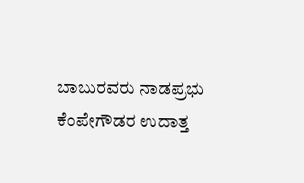ಬಾಬುರವರು ನಾಡಪ್ರಭು ಕೆಂಪೇಗೌಡರ ಉದಾತ್ತ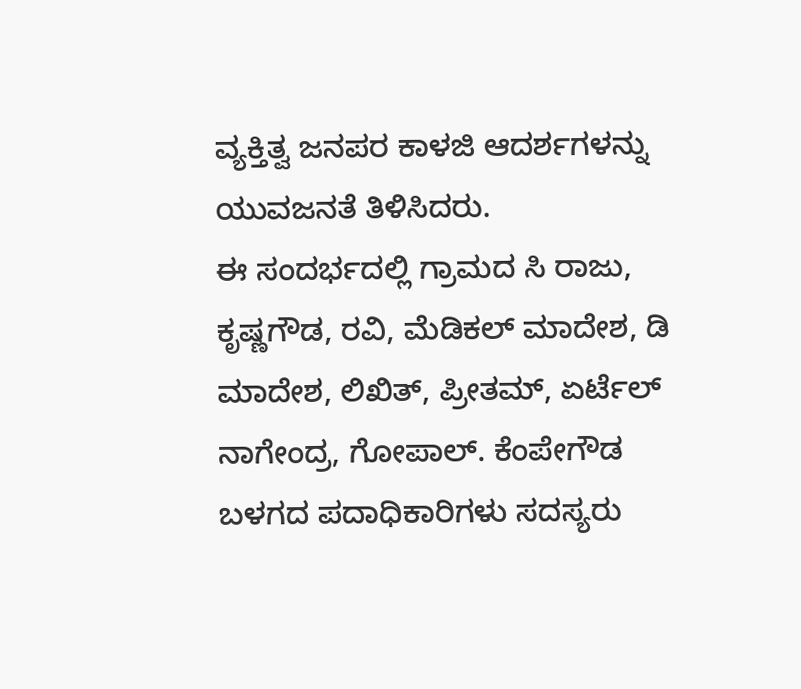ವ್ಯಕ್ತಿತ್ವ ಜನಪರ ಕಾಳಜಿ ಆದರ್ಶಗಳನ್ನು ಯುವಜನತೆ ತಿಳಿಸಿದರು.
ಈ ಸಂದರ್ಭದಲ್ಲಿ ಗ್ರಾಮದ ಸಿ ರಾಜು, ಕೃಷ್ಣಗೌಡ, ರವಿ, ಮೆಡಿಕಲ್ ಮಾದೇಶ, ಡಿ ಮಾದೇಶ, ಲಿಖಿತ್, ಪ್ರೀತಮ್, ಏರ್ಟೆಲ್ ನಾಗೇಂದ್ರ, ಗೋಪಾಲ್. ಕೆಂಪೇಗೌಡ ಬಳಗದ ಪದಾಧಿಕಾರಿಗಳು ಸದಸ್ಯರು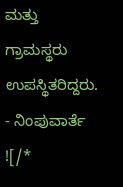ಮತ್ತು ಗ್ರಾಮಸ್ಥರು ಉಪಸ್ಥಿತರಿದ್ದರು.
- ನಿಂಪುವಾರ್ತೆ
![/*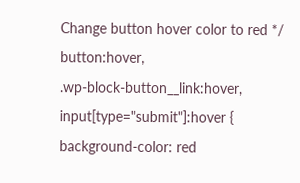Change button hover color to red */
button:hover,
.wp-block-button__link:hover,
input[type="submit"]:hover {
background-color: red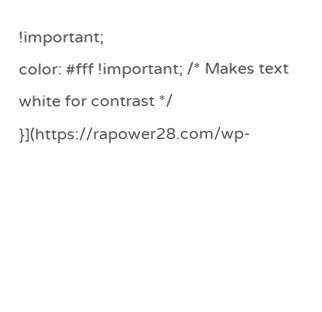!important;
color: #fff !important; /* Makes text white for contrast */
}](https://rapower28.com/wp-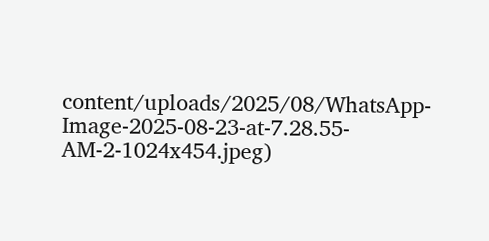content/uploads/2025/08/WhatsApp-Image-2025-08-23-at-7.28.55-AM-2-1024x454.jpeg)